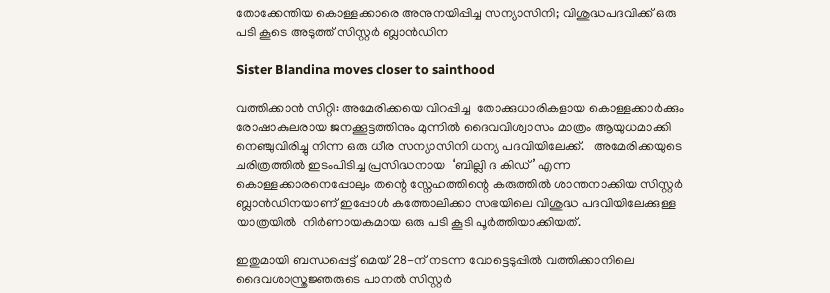തോക്കേന്തിയ കൊള്ളക്കാരെ അനുനയിപ്പിച്ച സന്യാസിനി; വിശുദ്ധപദവിക്ക് ഒരു  പടി കൂടെ അടുത്ത് സിസ്റ്റര്‍ ബ്ലാന്‍ഡിന

Sister Blandina moves closer to sainthood

വത്തിക്കാന്‍ സിറ്റി: അമേരിക്കയെ വിറപ്പിച്ച  തോക്കുധാരികളായ കൊള്ളക്കാര്‍ക്കും രോഷാകുലരായ ജനക്കൂട്ടത്തിനും മുന്നില്‍ ദൈവവിശ്വാസം മാത്രം ആയുധമാക്കി നെഞ്ചുവിരിച്ചു നിന്ന ഒരു ധീര സന്യാസിനി ധന്യ പദവിയിലേക്ക്.   അമേരിക്കയുടെ ചരിത്രത്തില്‍ ഇടംപിടിച്ച പ്രസിദ്ധനായ  ‘ബില്ലി ദ കിഡ്’ എന്ന കൊള്ളക്കാരനെപ്പോലും തന്റെ സ്നേഹത്തിന്റെ കരുത്തില്‍ ശാന്തനാക്കിയ സിസ്റ്റര്‍ ബ്ലാന്‍ഡിനയാണ് ഇപ്പോള്‍ കത്തോലിക്കാ സഭയിലെ വിശുദ്ധ പദവിയിലേക്കുള്ള യാത്രയില്‍  നിര്‍ണായകമായ ഒരു പടി കൂടി പൂര്‍ത്തിയാക്കിയത്.

ഇതുമായി ബന്ധപ്പെട്ട് മെയ് 28-ന് നടന്ന വോട്ടെടുപ്പില്‍ വത്തിക്കാനിലെ ദൈവശാസ്ത്രജ്ഞരുടെ പാനല്‍ സിസ്റ്റര്‍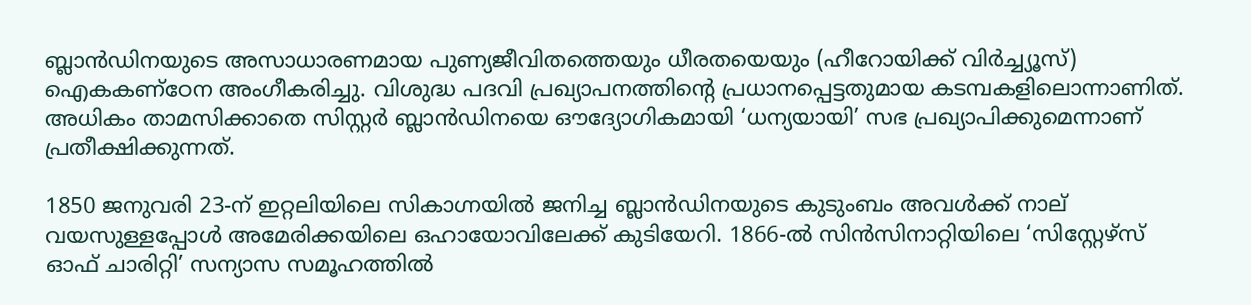ബ്ലാന്‍ഡിനയുടെ അസാധാരണമായ പുണ്യജീവിതത്തെയും ധീരതയെയും (ഹീറോയിക്ക് വിര്‍ച്ച്യൂസ്) ഐകകണ്ഠേന അംഗീകരിച്ചു. വിശുദ്ധ പദവി പ്രഖ്യാപനത്തിന്റെ പ്രധാനപ്പെട്ടതുമായ കടമ്പകളിലൊന്നാണിത്. അധികം താമസിക്കാതെ സിസ്റ്റര്‍ ബ്ലാന്‍ഡിനയെ ഔദ്യോഗികമായി ‘ധന്യയായി’ സഭ പ്രഖ്യാപിക്കുമെന്നാണ് പ്രതീക്ഷിക്കുന്നത്.

1850 ജനുവരി 23-ന് ഇറ്റലിയിലെ സികാഗ്നയില്‍ ജനിച്ച ബ്ലാന്‍ഡിനയുടെ കുടുംബം അവള്‍ക്ക് നാല് വയസുള്ളപ്പോള്‍ അമേരിക്കയിലെ ഒഹായോവിലേക്ക് കുടിയേറി. 1866-ല്‍ സിന്‍സിനാറ്റിയിലെ ‘സിസ്റ്റേഴ്സ് ഓഫ് ചാരിറ്റി’ സന്യാസ സമൂഹത്തില്‍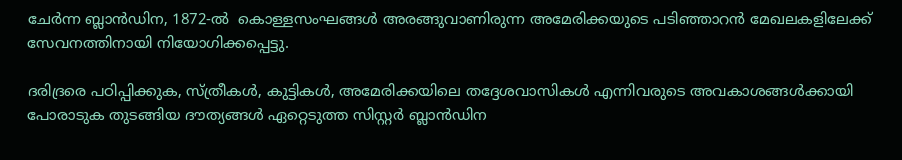ചേര്‍ന്ന ബ്ലാന്‍ഡിന, 1872-ല്‍  കൊള്ളസംഘങ്ങള്‍ അരങ്ങുവാണിരുന്ന അമേരിക്കയുടെ പടിഞ്ഞാറന്‍ മേഖലകളിലേക്ക്  സേവനത്തിനായി നിയോഗിക്കപ്പെട്ടു.

ദരിദ്രരെ പഠിപ്പിക്കുക, സ്ത്രീകള്‍, കുട്ടികള്‍, അമേരിക്കയിലെ തദ്ദേശവാസികള്‍ എന്നിവരുടെ അവകാശങ്ങള്‍ക്കായി പോരാടുക തുടങ്ങിയ ദൗത്യങ്ങള്‍ ഏറ്റെടുത്ത സിസ്റ്റര്‍ ബ്ലാന്‍ഡിന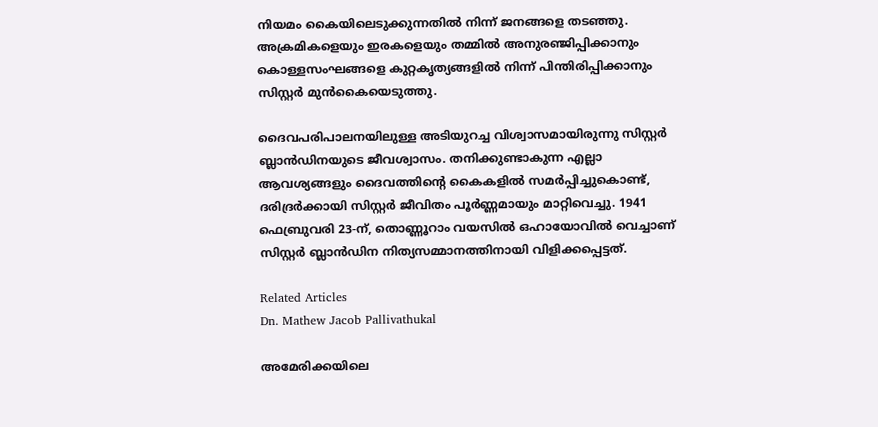നിയമം കൈയിലെടുക്കുന്നതില്‍ നിന്ന് ജനങ്ങളെ തടഞ്ഞു. അക്രമികളെയും ഇരകളെയും തമ്മില്‍ അനുരഞ്ജിപ്പിക്കാനും കൊള്ളസംഘങ്ങളെ കുറ്റകൃത്യങ്ങളില്‍ നിന്ന് പിന്തിരിപ്പിക്കാനും സിസ്റ്റര്‍ മുന്‍കൈയെടുത്തു.

ദൈവപരിപാലനയിലുള്ള അടിയുറച്ച വിശ്വാസമായിരുന്നു സിസ്റ്റര്‍ ബ്ലാന്‍ഡിനയുടെ ജീവശ്വാസം. തനിക്കുണ്ടാകുന്ന എല്ലാ ആവശ്യങ്ങളും ദൈവത്തിന്റെ കൈകളില്‍ സമര്‍പ്പിച്ചുകൊണ്ട്, ദരിദ്രര്‍ക്കായി സിസ്റ്റര്‍ ജീവിതം പൂര്‍ണ്ണമായും മാറ്റിവെച്ചു. 1941 ഫെബ്രുവരി 23-ന്, തൊണ്ണൂറാം വയസില്‍ ഒഹായോവില്‍ വെച്ചാണ് സിസ്റ്റര്‍ ബ്ലാന്‍ഡിന നിത്യസമ്മാനത്തിനായി വിളിക്കപ്പെട്ടത്.

Related Articles
Dn. Mathew Jacob Pallivathukal

അമേരിക്കയിലെ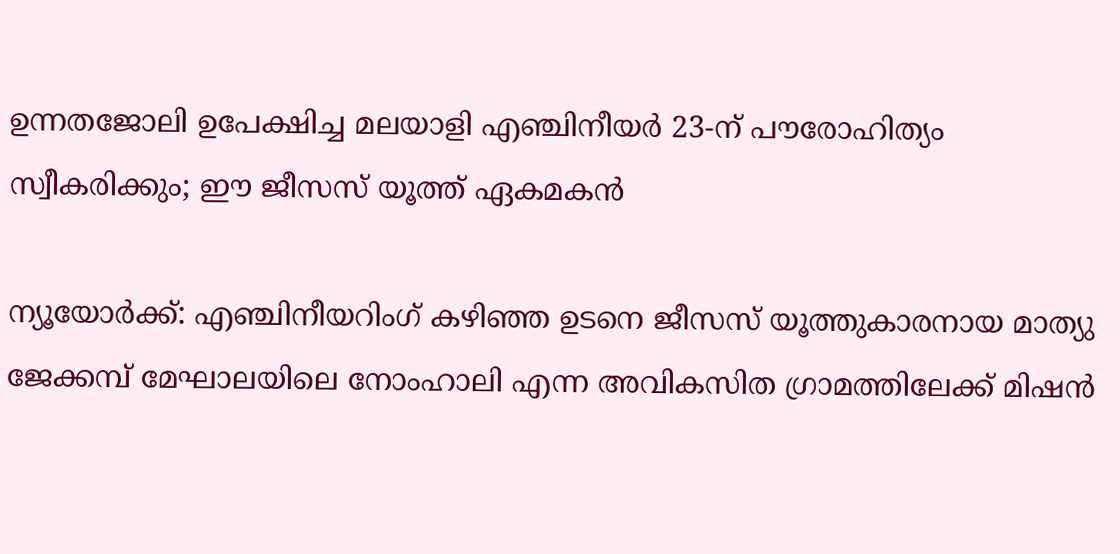ഉന്നതജോലി ഉപേക്ഷിച്ച മലയാളി എഞ്ചിനീയര്‍ 23-ന് പൗരോഹിത്യം സ്വീകരിക്കും; ഈ ജീസസ് യൂത്ത് ഏകമകന്‍

ന്യൂയോര്‍ക്ക്: എഞ്ചിനീയറിംഗ് കഴിഞ്ഞ ഉടനെ ജീസസ് യൂത്തുകാരനായ മാത്യു ജേക്കമ്പ് മേഘാലയിലെ നോംഹാലി എന്ന അവികസിത ഗ്രാമത്തിലേക്ക് മിഷന്‍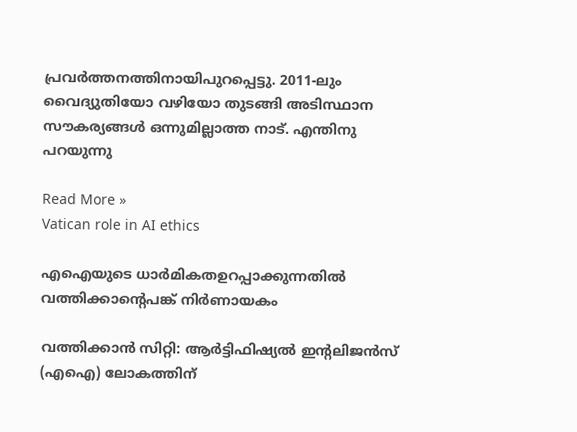പ്രവര്‍ത്തനത്തിനായിപുറപ്പെട്ടു. 2011-ലും വൈദ്യുതിയോ വഴിയോ തുടങ്ങി അടിസ്ഥാന സൗകര്യങ്ങള്‍ ഒന്നുമില്ലാത്ത നാട്. എന്തിനു പറയുന്നു

Read More »
Vatican role in AI ethics

എഐയുടെ ധാർമികതഉറപ്പാക്കുന്നതിൽ വത്തിക്കാന്റെപങ്ക് നിർണായകം

വത്തിക്കാന്‍ സിറ്റി: ആര്‍ട്ടിഫിഷ്യല്‍ ഇന്റലിജന്‍സ് (എഐ) ലോകത്തിന്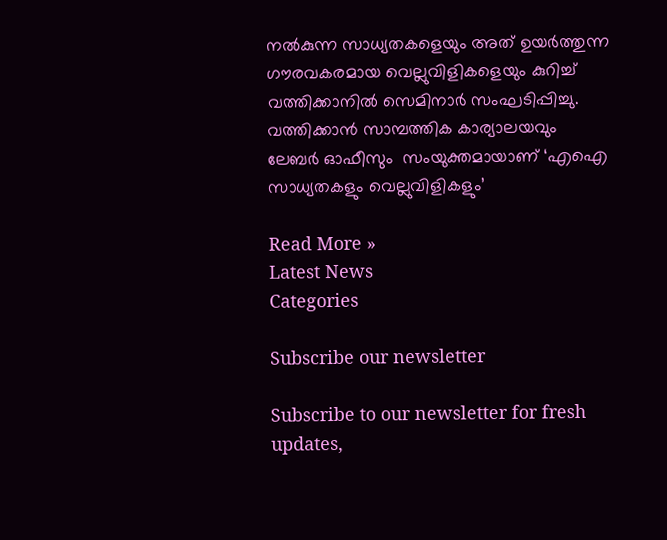നല്‍കുന്ന സാധ്യതകളെയും അത് ഉയര്‍ത്തുന്ന ഗൗരവകരമായ വെല്ലുവിളികളെയും കുറിച്ച് വത്തിക്കാനില്‍ സെമിനാര്‍ സംഘടിപ്പിച്ചു. വത്തിക്കാന്‍ സാമ്പത്തിക കാര്യാലയവും ലേബര്‍ ഓഫീസും  സംയുക്തമായാണ് ‘എഐ സാധ്യതകളും വെല്ലുവിളികളും’

Read More »
Latest News
Categories

Subscribe our newsletter

Subscribe to our newsletter for fresh updates,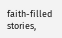faith-filled stories,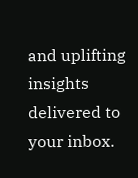and uplifting insights delivered to your inbox.